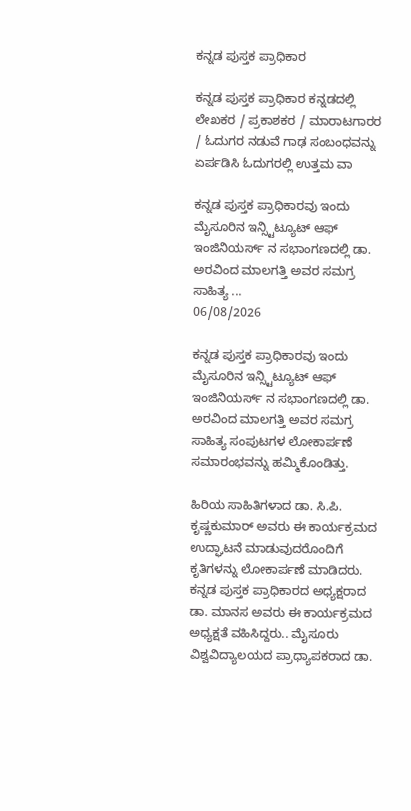ಕನ್ನಡ ಪುಸ್ತಕ ಪ್ರಾಧಿಕಾರ

ಕನ್ನಡ ಪುಸ್ತಕ ಪ್ರಾಧಿಕಾರ ಕನ್ನಡದಲ್ಲಿ ಲೇಖಕರ / ಪ್ರಕಾಶಕರ / ಮಾರಾಟಗಾರರ / ಓದುಗರ ನಡುವೆ ಗಾಢ ಸಂಬಂಧವನ್ನು ಏರ್ಪಡಿಸಿ ಓದುಗರಲ್ಲಿ ಉತ್ತಮ ವಾ

ಕನ್ನಡ ಪುಸ್ತಕ ಪ್ರಾಧಿಕಾರವು ಇಂದು ಮೈಸೂರಿನ ಇನ್ಸ್ಟಿಟ್ಯೂಟ್ ಆಫ್ ಇಂಜಿನಿಯರ್ಸ್ ನ ಸಭಾಂಗಣದಲ್ಲಿ ಡಾ. ಅರವಿಂದ ಮಾಲಗತ್ತಿ ಅವರ ಸಮಗ್ರ ಸಾಹಿತ್ಯ ...
06/08/2026

ಕನ್ನಡ ಪುಸ್ತಕ ಪ್ರಾಧಿಕಾರವು ಇಂದು ಮೈಸೂರಿನ ಇನ್ಸ್ಟಿಟ್ಯೂಟ್ ಆಫ್ ಇಂಜಿನಿಯರ್ಸ್ ನ ಸಭಾಂಗಣದಲ್ಲಿ ಡಾ. ಅರವಿಂದ ಮಾಲಗತ್ತಿ ಅವರ ಸಮಗ್ರ ಸಾಹಿತ್ಯ ಸಂಪುಟಗಳ ಲೋಕಾರ್ಪಣೆ ಸಮಾರಂಭವನ್ನು ಹಮ್ಮಿಕೊಂಡಿತ್ತು.

ಹಿರಿಯ ಸಾಹಿತಿಗಳಾದ ಡಾ. ಸಿ.ಪಿ. ಕೃಷ್ಣಕುಮಾರ್ ಅವರು ಈ ಕಾರ್ಯಕ್ರಮದ ಉದ್ಘಾಟನೆ ಮಾಡುವುದರೊಂದಿಗೆ ಕೃತಿಗಳನ್ನು ಲೋಕಾರ್ಪಣೆ ಮಾಡಿದರು.
ಕನ್ನಡ ಪುಸ್ತಕ ಪ್ರಾಧಿಕಾರದ ಅಧ್ಯಕ್ಷರಾದ ಡಾ. ಮಾನಸ ಅವರು ಈ ಕಾರ್ಯಕ್ರಮದ ಅಧ್ಯಕ್ಷತೆ ವಹಿಸಿದ್ದರು.. ಮೈಸೂರು ವಿಶ್ವವಿದ್ಯಾಲಯದ ಪ್ರಾಧ್ಯಾಪಕರಾದ ಡಾ.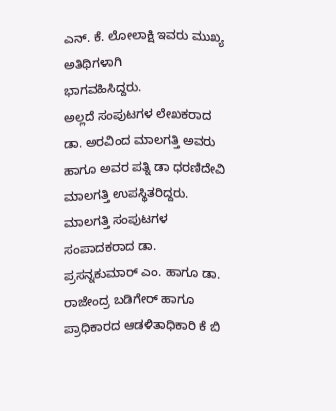ಎನ್. ಕೆ. ಲೋಲಾಕ್ಷಿ ಇವರು ಮುಖ್ಯ ಅತಿಥಿಗಳಾಗಿ
ಭಾಗವಹಿಸಿದ್ದರು.
ಅಲ್ಲದೆ ಸಂಪುಟಗಳ ಲೇಖಕರಾದ ಡಾ. ಅರವಿಂದ ಮಾಲಗತ್ತಿ ಅವರು ಹಾಗೂ ಅವರ ಪತ್ನಿ ಡಾ ಧರಣಿದೇವಿ ಮಾಲಗತ್ತಿ ಉಪಸ್ಥಿತರಿದ್ದರು.
ಮಾಲಗತ್ತಿ ಸಂಪುಟಗಳ ಸಂಪಾದಕರಾದ ಡಾ. ಪ್ರಸನ್ನಕುಮಾರ್ ಎಂ. ಹಾಗೂ ಡಾ. ರಾಜೇಂದ್ರ ಬಡಿಗೇರ್ ಹಾಗೂ ಪ್ರಾಧಿಕಾರದ ಆಡಳಿತಾಧಿಕಾರಿ ಕೆ ಬಿ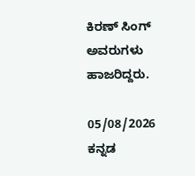ಕಿರಣ್ ಸಿಂಗ್ ಅವರುಗಳು ಹಾಜರಿದ್ದರು.

05/08/2026
ಕನ್ನಡ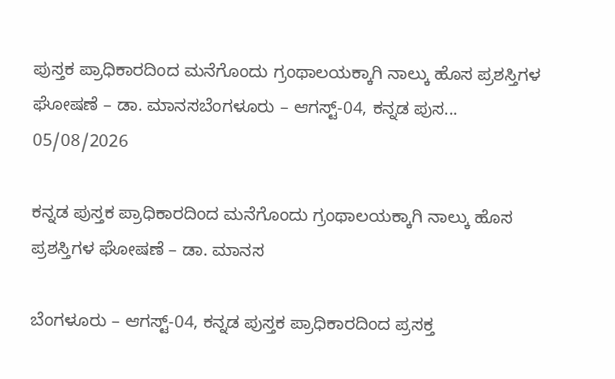ಪುಸ್ತಕ ಪ್ರಾಧಿಕಾರದಿಂದ ಮನೆಗೊಂದು ಗ್ರಂಥಾಲಯಕ್ಕಾಗಿ ನಾಲ್ಕು ಹೊಸ ಪ್ರಶಸ್ತಿಗಳ ಘೋಷಣೆ – ಡಾ. ಮಾನಸಬೆಂಗಳೂರು – ಆಗಸ್ಟ್-04, ಕನ್ನಡ ಪುಸ...
05/08/2026

ಕನ್ನಡ ಪುಸ್ತಕ ಪ್ರಾಧಿಕಾರದಿಂದ ಮನೆಗೊಂದು ಗ್ರಂಥಾಲಯಕ್ಕಾಗಿ ನಾಲ್ಕು ಹೊಸ ಪ್ರಶಸ್ತಿಗಳ ಘೋಷಣೆ – ಡಾ. ಮಾನಸ

ಬೆಂಗಳೂರು – ಆಗಸ್ಟ್-04, ಕನ್ನಡ ಪುಸ್ತಕ ಪ್ರಾಧಿಕಾರದಿಂದ ಪ್ರಸಕ್ತ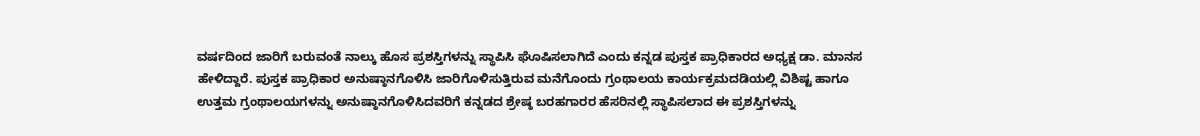ವರ್ಷದಿಂದ ಜಾರಿಗೆ ಬರುವಂತೆ ನಾಲ್ಕು ಹೊಸ ಪ್ರಶಸ್ತಿಗಳನ್ನು ಸ್ಥಾಪಿಸಿ ಘೊಷಿಸಲಾಗಿದೆ ಎಂದು ಕನ್ನಡ ಪುಸ್ತಕ ಪ್ರಾಧಿಕಾರದ ಅಧ್ಯಕ್ಷ ಡಾ. ಮಾನಸ ಹೇಳಿದ್ದಾರೆ. ಪುಸ್ತಕ ಪ್ರಾಧಿಕಾರ ಅನುಷ್ಠಾನಗೊಳಿಸಿ ಜಾರಿಗೊಳಿಸುತ್ತಿರುವ ಮನೆಗೊಂದು ಗ್ರಂಥಾಲಯ ಕಾರ್ಯಕ್ರಮದಡಿಯಲ್ಲಿ ವಿಶಿಷ್ಟ ಹಾಗೂ ಉತ್ತಮ ಗ್ರಂಥಾಲಯಗಳನ್ನು ಅನುಷ್ಠಾನಗೊಳಿಸಿದವರಿಗೆ ಕನ್ನಡದ ಶ್ರೇಷ್ಠ ಬರಹಗಾರರ ಹೆಸರಿನಲ್ಲಿ ಸ್ಥಾಪಿಸಲಾದ ಈ ಪ್ರಶಸ್ತಿಗಳನ್ನು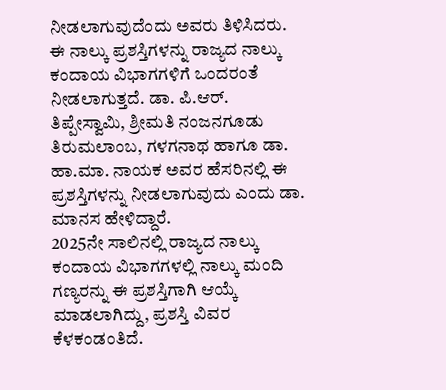ನೀಡಲಾಗುವುದೆಂದು ಅವರು ತಿಳಿಸಿದರು. ಈ ನಾಲ್ಕು ಪ್ರಶಸ್ತಿಗಳನ್ನು ರಾಜ್ಯದ ನಾಲ್ಕು ಕಂದಾಯ ವಿಭಾಗಗಳಿಗೆ ಒಂದರಂತೆ ನೀಡಲಾಗುತ್ತದೆ. ಡಾ. ಪಿ.ಆರ್. ತಿಪ್ಪೇಸ್ವಾಮಿ, ಶ್ರೀಮತಿ ನಂಜನಗೂಡು ತಿರುಮಲಾಂಬ, ಗಳಗನಾಥ ಹಾಗೂ ಡಾ. ಹಾ.ಮಾ. ನಾಯಕ ಅವರ ಹೆಸರಿನಲ್ಲಿ ಈ ಪ್ರಶಸ್ತಿಗಳನ್ನು ನೀಡಲಾಗುವುದು ಎಂದು ಡಾ. ಮಾನಸ ಹೇಳಿದ್ದಾರೆ.
2025ನೇ ಸಾಲಿನಲ್ಲಿ ರಾಜ್ಯದ ನಾಲ್ಕು ಕಂದಾಯ ವಿಭಾಗಗಳಲ್ಲಿ ನಾಲ್ಕು ಮಂದಿ ಗಣ್ಯರನ್ನು ಈ ಪ್ರಶಸ್ತಿಗಾಗಿ ಆಯ್ಕೆ ಮಾಡಲಾಗಿದ್ದು, ಪ್ರಶಸ್ತಿ ವಿವರ ಕೆಳಕಂಡಂತಿದೆ.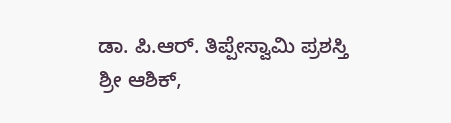ಡಾ. ಪಿ.ಆರ್. ತಿಪ್ಪೇಸ್ವಾಮಿ ಪ್ರಶಸ್ತಿ
ಶ್ರೀ ಆಶಿಕ್,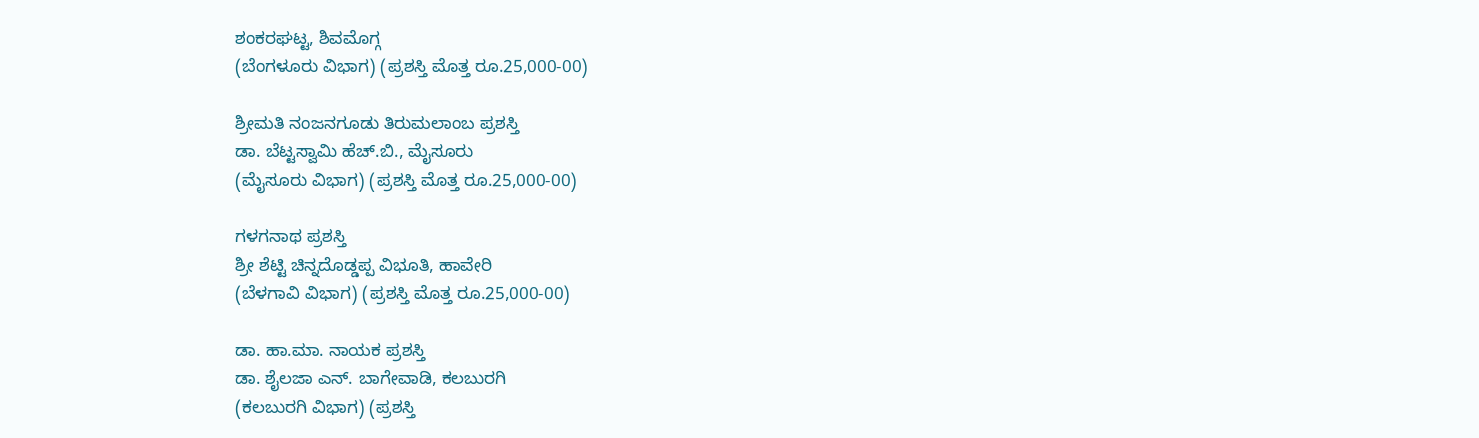ಶಂಕರಘಟ್ಟ, ಶಿವಮೊಗ್ಗ
(ಬೆಂಗಳೂರು ವಿಭಾಗ) (ಪ್ರಶಸ್ತಿ ಮೊತ್ತ ರೂ.25,000-00)

ಶ್ರೀಮತಿ ನಂಜನಗೂಡು ತಿರುಮಲಾಂಬ ಪ್ರಶಸ್ತಿ
ಡಾ. ಬೆಟ್ಟಸ್ವಾಮಿ ಹೆಚ್.ಬಿ., ಮೈಸೂರು
(ಮೈಸೂರು ವಿಭಾಗ) (ಪ್ರಶಸ್ತಿ ಮೊತ್ತ ರೂ.25,000-00)

ಗಳಗನಾಥ ಪ್ರಶಸ್ತಿ
ಶ್ರೀ ಶೆಟ್ಟಿ ಚಿನ್ನದೊಡ್ಡಪ್ಪ ವಿಭೂತಿ, ಹಾವೇರಿ
(ಬೆಳಗಾವಿ ವಿಭಾಗ) (ಪ್ರಶಸ್ತಿ ಮೊತ್ತ ರೂ.25,000-00)

ಡಾ. ಹಾ.ಮಾ. ನಾಯಕ ಪ್ರಶಸ್ತಿ
ಡಾ. ಶೈಲಜಾ ಎನ್. ಬಾಗೇವಾಡಿ, ಕಲಬುರಗಿ
(ಕಲಬುರಗಿ ವಿಭಾಗ) (ಪ್ರಶಸ್ತಿ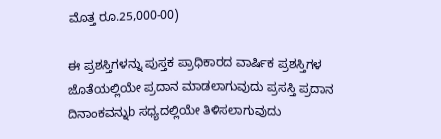ಮೊತ್ತ ರೂ.25,000-00)

ಈ ಪ್ರಶಸ್ತಿಗಳನ್ನು ಪುಸ್ತಕ ಪ್ರಾಧಿಕಾರದ ವಾರ್ಷಿಕ ಪ್ರಶಸ್ತಿಗಳ ಜೊತೆಯಲ್ಲಿಯೇ ಪ್ರದಾನ ಮಾಡಲಾಗುವುದು ಪ್ರಸಸ್ತಿ ಪ್ರದಾನ ದಿನಾಂಕವನ್ನುb ಸಧ್ಯದಲ್ಲಿಯೇ ತಿಳಿಸಲಾಗುವುದು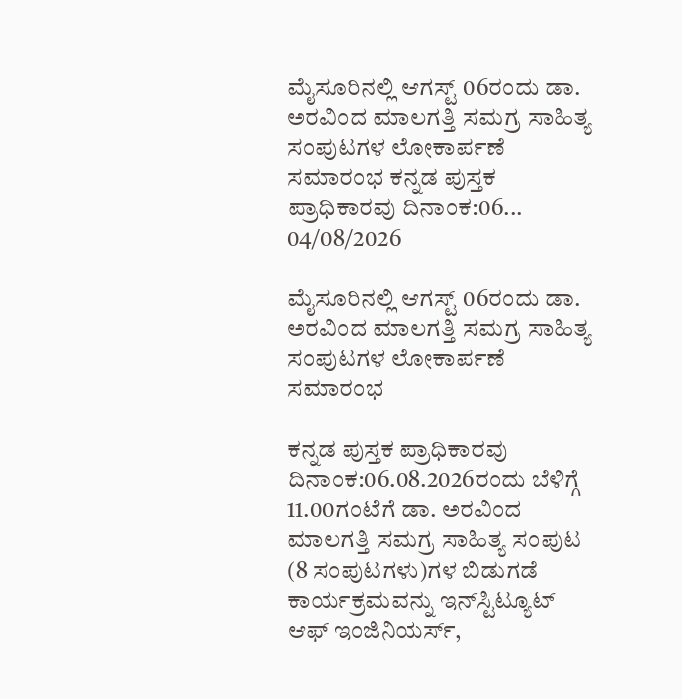ಮೈಸೂರಿನಲ್ಲಿ ಆಗಸ್ಟ್‌ 06ರಂದು ಡಾ. ಅರವಿಂದ ಮಾಲಗತ್ತಿ ಸಮಗ್ರ ಸಾಹಿತ್ಯ ಸಂಪುಟಗಳ ಲೋಕಾರ್ಪಣೆ ಸಮಾರಂಭ ಕನ್ನಡ ಪುಸ್ತಕ ಪ್ರಾಧಿಕಾರವು ದಿನಾಂಕ:06...
04/08/2026

ಮೈಸೂರಿನಲ್ಲಿ ಆಗಸ್ಟ್‌ 06ರಂದು ಡಾ. ಅರವಿಂದ ಮಾಲಗತ್ತಿ ಸಮಗ್ರ ಸಾಹಿತ್ಯ ಸಂಪುಟಗಳ ಲೋಕಾರ್ಪಣೆ ಸಮಾರಂಭ

ಕನ್ನಡ ಪುಸ್ತಕ ಪ್ರಾಧಿಕಾರವು ದಿನಾಂಕ:06.08.2026ರಂದು ಬೆಳಿಗ್ಗೆ 11.00ಗಂಟೆಗೆ ಡಾ. ಅರವಿಂದ ಮಾಲಗತ್ತಿ ಸಮಗ್ರ ಸಾಹಿತ್ಯ ಸಂಪುಟ (8 ಸಂಪುಟಗಳು)ಗಳ ಬಿಡುಗಡೆ ಕಾರ್ಯಕ್ರಮವನ್ನು ಇನ್‌ಸ್ಟಿಟ್ಯೂಟ್‌ ಆಫ್‌ ಇಂಜಿನಿಯರ್ಸ್‌,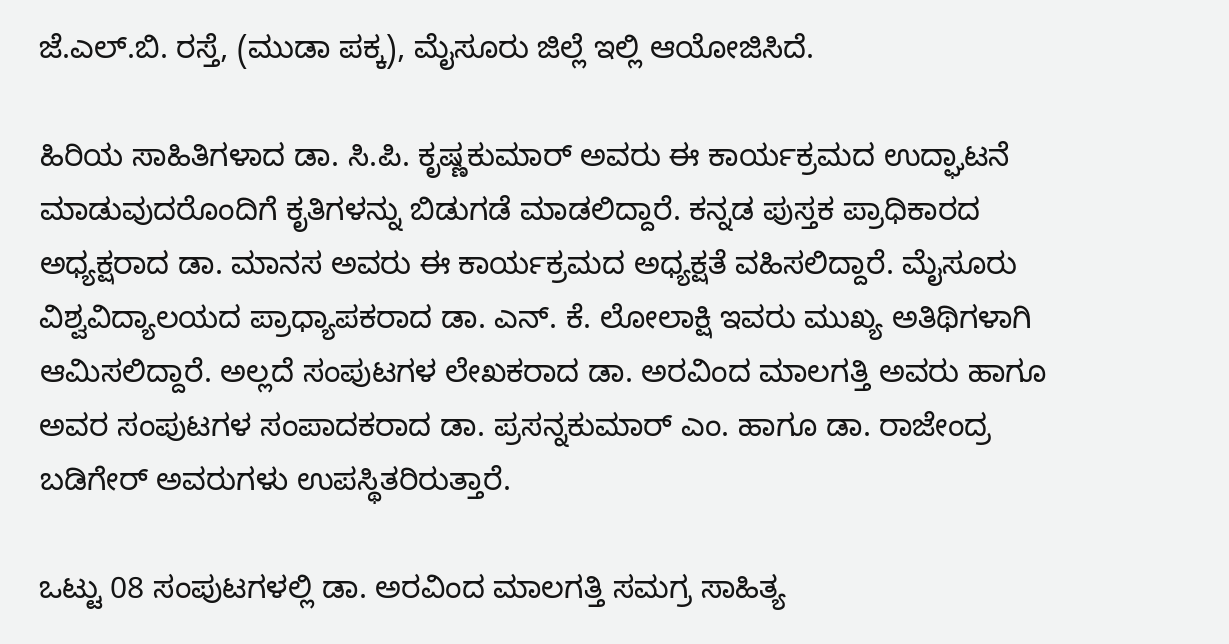ಜೆ.ಎಲ್‌.ಬಿ. ರಸ್ತೆ, (ಮುಡಾ ಪಕ್ಕ), ಮೈಸೂರು ಜಿಲ್ಲೆ ಇಲ್ಲಿ ಆಯೋಜಿಸಿದೆ.

ಹಿರಿಯ ಸಾಹಿತಿಗಳಾದ ಡಾ. ಸಿ.ಪಿ. ಕೃಷ್ಣಕುಮಾರ್‌ ಅವರು ಈ ಕಾರ್ಯಕ್ರಮದ ಉದ್ಘಾಟನೆ ಮಾಡುವುದರೊಂದಿಗೆ ಕೃತಿಗಳನ್ನು ಬಿಡುಗಡೆ ಮಾಡಲಿದ್ದಾರೆ. ಕನ್ನಡ ಪುಸ್ತಕ ಪ್ರಾಧಿಕಾರದ ಅಧ್ಯಕ್ಷರಾದ ಡಾ. ಮಾನಸ ಅವರು ಈ ಕಾರ್ಯಕ್ರಮದ ಅಧ್ಯಕ್ಷತೆ ವಹಿಸಲಿದ್ದಾರೆ. ಮೈಸೂರು ವಿಶ್ವವಿದ್ಯಾಲಯದ ಪ್ರಾಧ್ಯಾಪಕರಾದ ಡಾ. ಎನ್. ಕೆ. ಲೋಲಾಕ್ಷಿ ಇವರು ಮುಖ್ಯ ಅತಿಥಿಗಳಾಗಿ ಆಮಿಸಲಿದ್ದಾರೆ. ಅಲ್ಲದೆ ಸಂಪುಟಗಳ ಲೇಖಕರಾದ ಡಾ. ಅರವಿಂದ ಮಾಲಗತ್ತಿ ಅವರು ಹಾಗೂ ಅವರ ಸಂಪುಟಗಳ ಸಂಪಾದಕರಾದ ಡಾ. ಪ್ರಸನ್ನಕುಮಾರ್‌ ಎಂ. ಹಾಗೂ ಡಾ. ರಾಜೇಂದ್ರ ಬಡಿಗೇರ್‌ ಅವರುಗಳು ಉಪಸ್ಥಿತರಿರುತ್ತಾರೆ.

ಒಟ್ಟು 08 ಸಂಪುಟಗಳಲ್ಲಿ ಡಾ. ಅರವಿಂದ ಮಾಲಗತ್ತಿ ಸಮಗ್ರ ಸಾಹಿತ್ಯ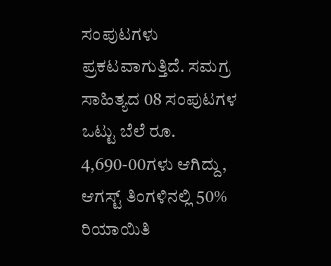ಸಂಪುಟಗಳು ಪ್ರಕಟವಾಗುತ್ತಿದೆ. ಸಮಗ್ರ ಸಾಹಿತ್ಯದ 08 ಸಂಪುಟಗಳ ಒಟ್ಟು ಬೆಲೆ ರೂ. 4,690-00ಗಳು ಆಗಿದ್ದು, ಆಗಸ್ಟ್‌ ತಿಂಗಳಿನಲ್ಲಿ 50% ರಿಯಾಯಿತಿ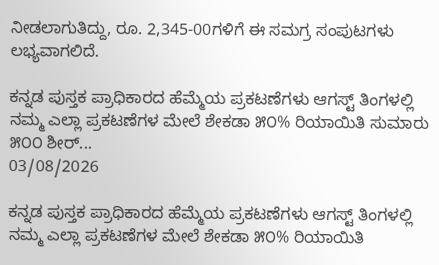ನೀಡಲಾಗುತಿದ್ದು, ರೂ. 2,345-00ಗಳಿಗೆ ಈ ಸಮಗ್ರ ಸಂಪುಟಗಳು ಲಭ್ಯವಾಗಲಿದೆ.

ಕನ್ನಡ ಪುಸ್ತಕ ಪ್ರಾಧಿಕಾರದ ಹೆಮ್ಮೆಯ ಪ್ರಕಟಣೆಗಳು ಆಗಸ್ಟ್ ತಿಂಗಳಲ್ಲಿ ನಮ್ಮ ಎಲ್ಲಾ ಪ್ರಕಟಣೆಗಳ ಮೇಲೆ ಶೇಕಡಾ ೫೦% ರಿಯಾಯಿತಿ ಸುಮಾರು ೫೦೦ ಶೀರ್...
03/08/2026

ಕನ್ನಡ ಪುಸ್ತಕ ಪ್ರಾಧಿಕಾರದ ಹೆಮ್ಮೆಯ ಪ್ರಕಟಣೆಗಳು ಆಗಸ್ಟ್ ತಿಂಗಳಲ್ಲಿ ನಮ್ಮ ಎಲ್ಲಾ ಪ್ರಕಟಣೆಗಳ ಮೇಲೆ ಶೇಕಡಾ ೫೦% ರಿಯಾಯಿತಿ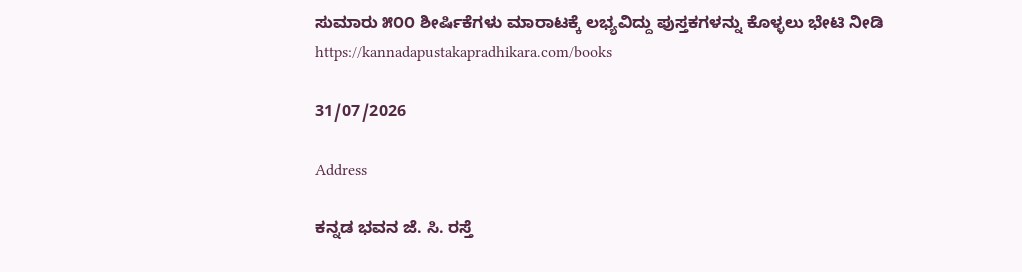ಸುಮಾರು ೫೦೦ ಶೀರ್ಷಿಕೆಗಳು ಮಾರಾಟಕ್ಕೆ ಲಭ್ಯವಿದ್ದು ಪುಸ್ತಕಗಳನ್ನು ಕೊಳ್ಳಲು ಭೇಟಿ ನೀಡಿ
https://kannadapustakapradhikara.com/books

31/07/2026

Address

ಕನ್ನಡ ಭವನ ಜೆ. ಸಿ. ರಸ್ತೆ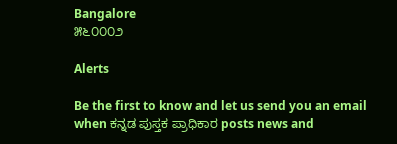Bangalore
೫೬೦೦೦೨

Alerts

Be the first to know and let us send you an email when ಕನ್ನಡ ಪುಸ್ತಕ ಪ್ರಾಧಿಕಾರ posts news and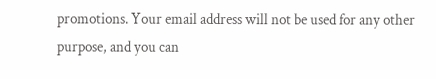promotions. Your email address will not be used for any other purpose, and you can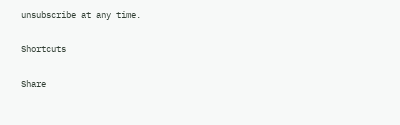unsubscribe at any time.

Shortcuts

Share